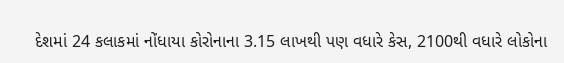દેશમાં 24 કલાકમાં નોંધાયા કોરોનાના 3.15 લાખથી પણ વધારે કેસ, 2100થી વધારે લોકોના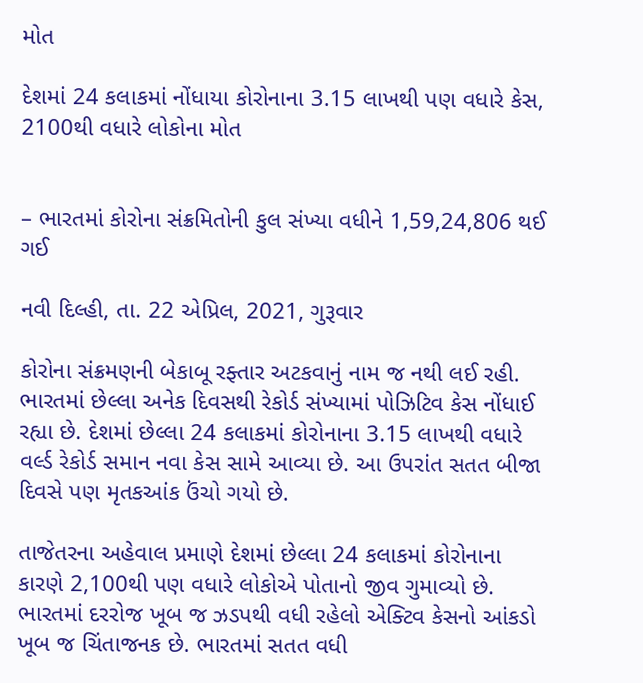મોત

દેશમાં 24 કલાકમાં નોંધાયા કોરોનાના 3.15 લાખથી પણ વધારે કેસ, 2100થી વધારે લોકોના મોત


– ભારતમાં કોરોના સંક્રમિતોની કુલ સંખ્યા વધીને 1,59,24,806 થઈ ગઈ

નવી દિલ્હી, તા. 22 એપ્રિલ, 2021, ગુરૂવાર

કોરોના સંક્રમણની બેકાબૂ રફ્તાર અટકવાનું નામ જ નથી લઈ રહી. ભારતમાં છેલ્લા અનેક દિવસથી રેકોર્ડ સંખ્યામાં પોઝિટિવ કેસ નોંધાઈ રહ્યા છે. દેશમાં છેલ્લા 24 કલાકમાં કોરોનાના 3.15 લાખથી વધારે વર્લ્ડ રેકોર્ડ સમાન નવા કેસ સામે આવ્યા છે. આ ઉપરાંત સતત બીજા દિવસે પણ મૃતકઆંક ઉંચો ગયો છે.

તાજેતરના અહેવાલ પ્રમાણે દેશમાં છેલ્લા 24 કલાકમાં કોરોનાના કારણે 2,100થી પણ વધારે લોકોએ પોતાનો જીવ ગુમાવ્યો છે. ભારતમાં દરરોજ ખૂબ જ ઝડપથી વધી રહેલો એક્ટિવ કેસનો આંકડો ખૂબ જ ચિંતાજનક છે. ભારતમાં સતત વધી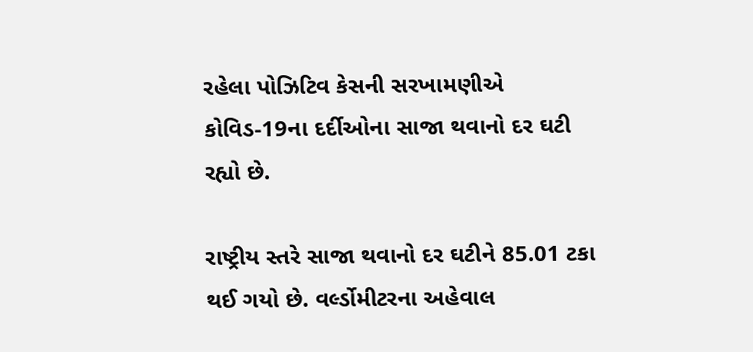રહેલા પોઝિટિવ કેસની સરખામણીએ કોવિડ-19ના દર્દીઓના સાજા થવાનો દર ઘટી રહ્યો છે.

રાષ્ટ્રીય સ્તરે સાજા થવાનો દર ઘટીને 85.01 ટકા થઈ ગયો છે. વર્લ્ડોમીટરના અહેવાલ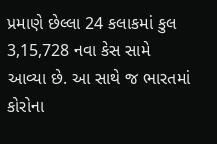પ્રમાણે છેલ્લા 24 કલાકમાં કુલ 3,15,728 નવા કેસ સામે આવ્યા છે. આ સાથે જ ભારતમાં કોરોના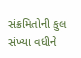સંક્રમિતોની કુલ સંખ્યા વધીને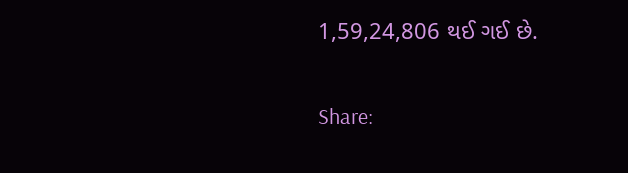1,59,24,806 થઈ ગઈ છે.

Share: